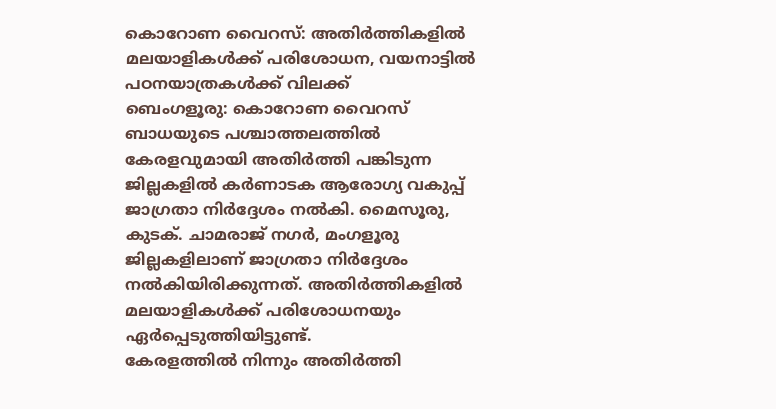കൊറോണ വൈറസ്: അതിർത്തികളിൽ മലയാളികൾക്ക് പരിശോധന, വയനാട്ടിൽ പഠനയാത്രകൾക്ക് വിലക്ക്
ബെംഗളൂരു: കൊറോണ വൈറസ് ബാധയുടെ പശ്ചാത്തലത്തിൽ കേരളവുമായി അതിർത്തി പങ്കിടുന്ന ജില്ലകളിൽ കർണാടക ആരോഗ്യ വകുപ്പ് ജാഗ്രതാ നിർദ്ദേശം നൽകി. മൈസൂരു, കുടക്. ചാമരാജ് നഗർ, മംഗളൂരു ജില്ലകളിലാണ് ജാഗ്രതാ നിർദ്ദേശം നൽകിയിരിക്കുന്നത്. അതിർത്തികളിൽ മലയാളികൾക്ക് പരിശോധനയും ഏർപ്പെടുത്തിയിട്ടുണ്ട്.
കേരളത്തിൽ നിന്നും അതിർത്തി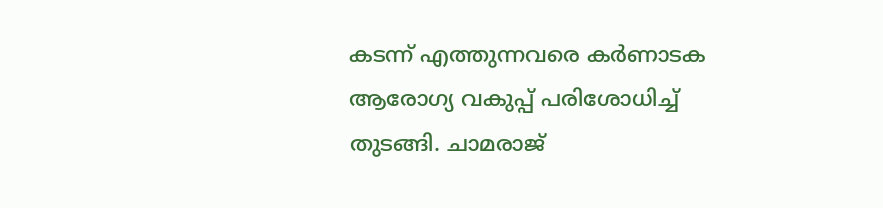കടന്ന് എത്തുന്നവരെ കർണാടക ആരോഗ്യ വകുപ്പ് പരിശോധിച്ച് തുടങ്ങി. ചാമരാജ്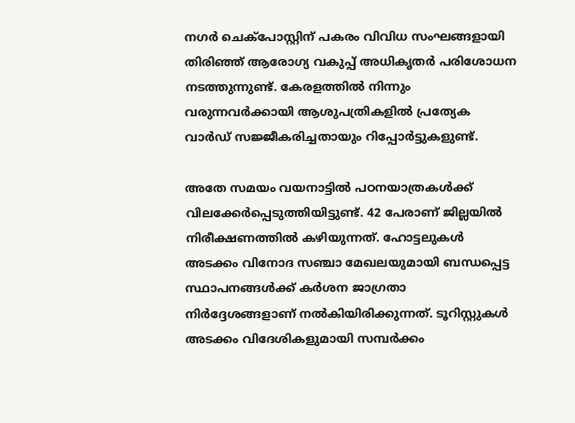നഗർ ചെക്പോസ്റ്റിന് പകരം വിവിധ സംഘങ്ങളായി തിരിഞ്ഞ് ആരോഗ്യ വകുപ്പ് അധികൃതർ പരിശോധന നടത്തുന്നുണ്ട്. കേരളത്തിൽ നിന്നും വരുന്നവർക്കായി ആശുപത്രികളിൽ പ്രത്യേക വാർഡ് സജ്ജീകരിച്ചതായും റിപ്പോർട്ടുകളുണ്ട്.

അതേ സമയം വയനാട്ടിൽ പഠനയാത്രകൾക്ക് വിലക്കേർപ്പെടുത്തിയിട്ടുണ്ട്. 42 പേരാണ് ജില്ലയിൽ നിരീക്ഷണത്തിൽ കഴിയുന്നത്. ഹോട്ടലുകൾ അടക്കം വിനോദ സഞ്ചാ മേഖലയുമായി ബന്ധപ്പെട്ട സ്ഥാപനങ്ങൾക്ക് കർശന ജാഗ്രതാ നിർദ്ദേശങ്ങളാണ് നൽകിയിരിക്കുന്നത്. ടൂറിസ്റ്റുകൾ അടക്കം വിദേശികളുമായി സമ്പർക്കം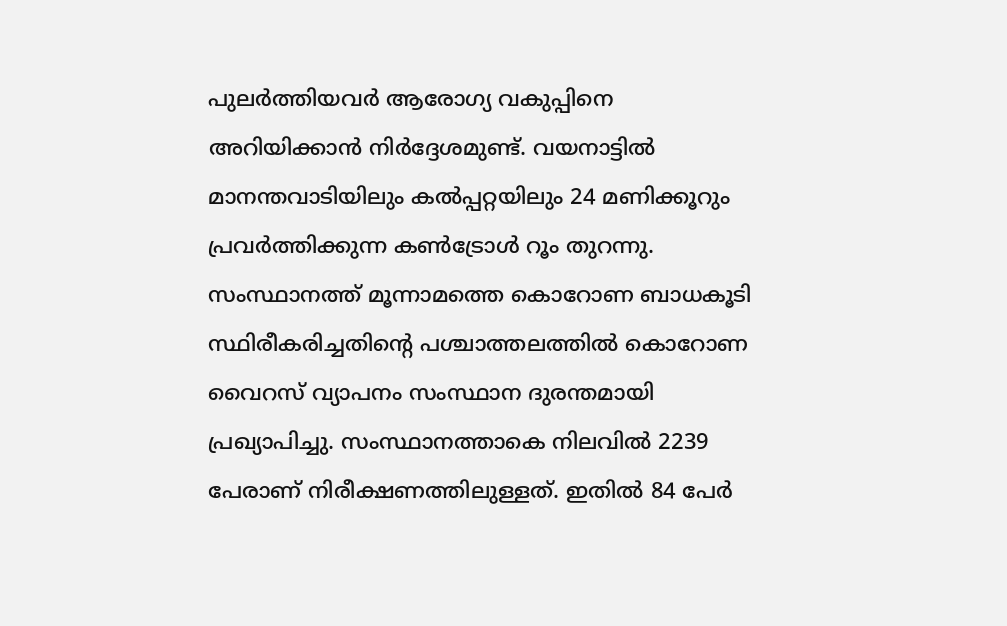പുലർത്തിയവർ ആരോഗ്യ വകുപ്പിനെ അറിയിക്കാൻ നിർദ്ദേശമുണ്ട്. വയനാട്ടിൽ മാനന്തവാടിയിലും കൽപ്പറ്റയിലും 24 മണിക്കൂറും പ്രവർത്തിക്കുന്ന കൺട്രോൾ റൂം തുറന്നു.
സംസ്ഥാനത്ത് മൂന്നാമത്തെ കൊറോണ ബാധകൂടി സ്ഥിരീകരിച്ചതിന്റെ പശ്ചാത്തലത്തിൽ കൊറോണ വൈറസ് വ്യാപനം സംസ്ഥാന ദുരന്തമായി പ്രഖ്യാപിച്ചു. സംസ്ഥാനത്താകെ നിലവിൽ 2239 പേരാണ് നിരീക്ഷണത്തിലുള്ളത്. ഇതിൽ 84 പേർ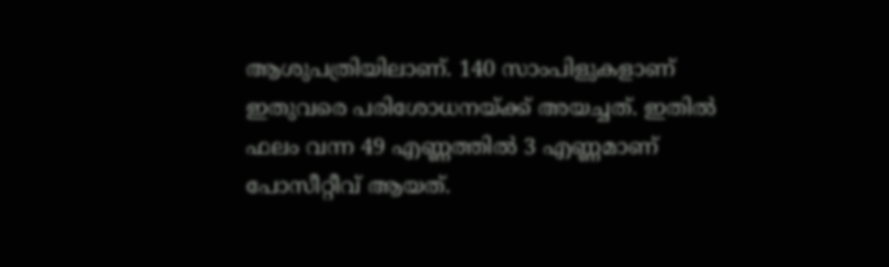ആശുപത്രിയിലാണ്. 140 സാംപിളുകളാണ് ഇതുവരെ പരിശോധനയ്ക്ക് അയച്ചത്. ഇതിൽ ഫലം വന്ന 49 എണ്ണത്തിൽ 3 എണ്ണമാണ് പോസീറ്റീവ് ആയത്.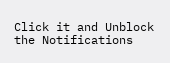Click it and Unblock the Notifications